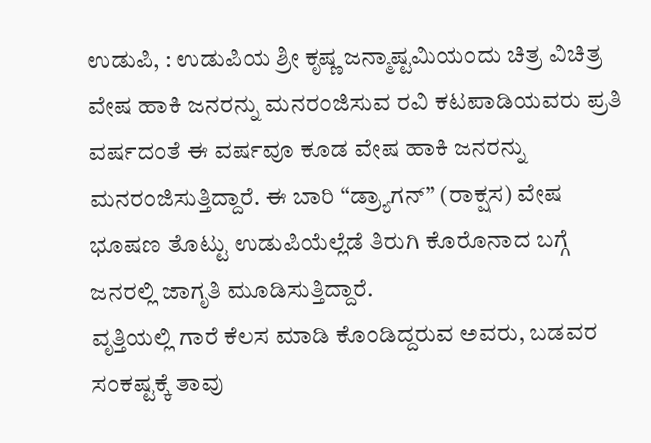ಉಡುಪಿ, : ಉಡುಪಿಯ ಶ್ರೀ ಕೃಷ್ಣ ಜನ್ಮಾಷ್ಟಮಿಯಂದು ಚಿತ್ರ ವಿಚಿತ್ರ ವೇಷ ಹಾಕಿ ಜನರನ್ನು ಮನರಂಜಿಸುವ ರವಿ ಕಟಪಾಡಿಯವರು ಪ್ರತಿ ವರ್ಷದಂತೆ ಈ ವರ್ಷವೂ ಕೂಡ ವೇಷ ಹಾಕಿ ಜನರನ್ನು ಮನರಂಜಿಸುತ್ತಿದ್ದಾರೆ. ಈ ಬಾರಿ “ಡ್ರ್ಯಾಗನ್” (ರಾಕ್ಷಸ) ವೇಷ ಭೂಷಣ ತೊಟ್ಟು ಉಡುಪಿಯೆಲ್ಲೆಡೆ ತಿರುಗಿ ಕೊರೊನಾದ ಬಗ್ಗೆ ಜನರಲ್ಲಿ ಜಾಗೃತಿ ಮೂಡಿಸುತ್ತಿದ್ದಾರೆ.
ವೃತ್ತಿಯಲ್ಲಿ ಗಾರೆ ಕೆಲಸ ಮಾಡಿ ಕೊಂಡಿದ್ದರುವ ಅವರು, ಬಡವರ ಸಂಕಷ್ಟಕ್ಕೆ ತಾವು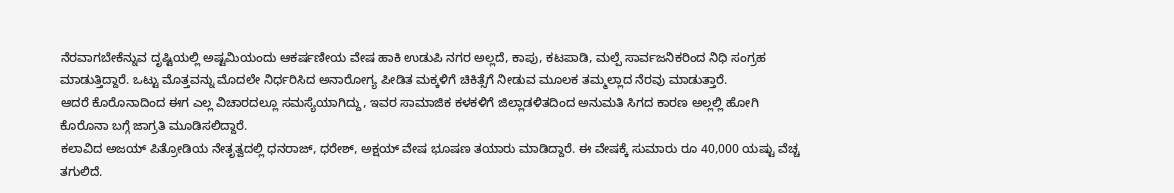ನೆರವಾಗಬೇಕೆನ್ನುವ ದೃಷ್ಟಿಯಲ್ಲಿ ಅಷ್ಟಮಿಯಂದು ಆಕರ್ಷಣೀಯ ವೇಷ ಹಾಕಿ ಉಡುಪಿ ನಗರ ಅಲ್ಲದೆ, ಕಾಪು, ಕಟಪಾಡಿ, ಮಲ್ಪೆ ಸಾರ್ವಜನಿಕರಿಂದ ನಿಧಿ ಸಂಗ್ರಹ ಮಾಡುತ್ತಿದ್ದಾರೆ. ಒಟ್ಟು ಮೊತ್ತವನ್ನು ಮೊದಲೇ ನಿರ್ಧರಿಸಿದ ಅನಾರೋಗ್ಯ ಪೀಡಿತ ಮಕ್ಕಳಿಗೆ ಚಿಕಿತ್ಸೆಗೆ ನೀಡುವ ಮೂಲಕ ತಮ್ಮಲ್ಲಾದ ನೆರವು ಮಾಡುತ್ತಾರೆ.
ಆದರೆ ಕೊರೊನಾದಿಂದ ಈಗ ಎಲ್ಲ ವಿಚಾರದಲ್ಲೂ ಸಮಸ್ಯೆಯಾಗಿದ್ದು, ಇವರ ಸಾಮಾಜಿಕ ಕಳಕಳಿಗೆ ಜಿಲ್ಲಾಡಳಿತದಿಂದ ಅನುಮತಿ ಸಿಗದ ಕಾರಣ ಅಲ್ಲಲ್ಲಿ ಹೋಗಿ ಕೊರೊನಾ ಬಗ್ಗೆ ಜಾಗ್ರತಿ ಮೂಡಿಸಲಿದ್ದಾರೆ.
ಕಲಾವಿದ ಅಜಯ್ ಪಿತ್ರೋಡಿಯ ನೇತೃತ್ವದಲ್ಲಿ ಧನರಾಜ್, ಧರೇಶ್, ಅಕ್ಷಯ್ ವೇಷ ಭೂಷಣ ತಯಾರು ಮಾಡಿದ್ದಾರೆ. ಈ ವೇಷಕ್ಕೆ ಸುಮಾರು ರೂ 40,000 ಯಷ್ಟು ವೆಚ್ಚ ತಗುಲಿದೆ.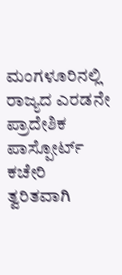ಮಂಗಳೂರಿನಲ್ಲಿ ರಾಜ್ಯದ ಎರಡನೇ ಪ್ರಾದೇಶಿಕ ಪಾಸ್ಪೋರ್ಟ್ ಕಚೇರಿ ತ್ವರಿತವಾಗಿ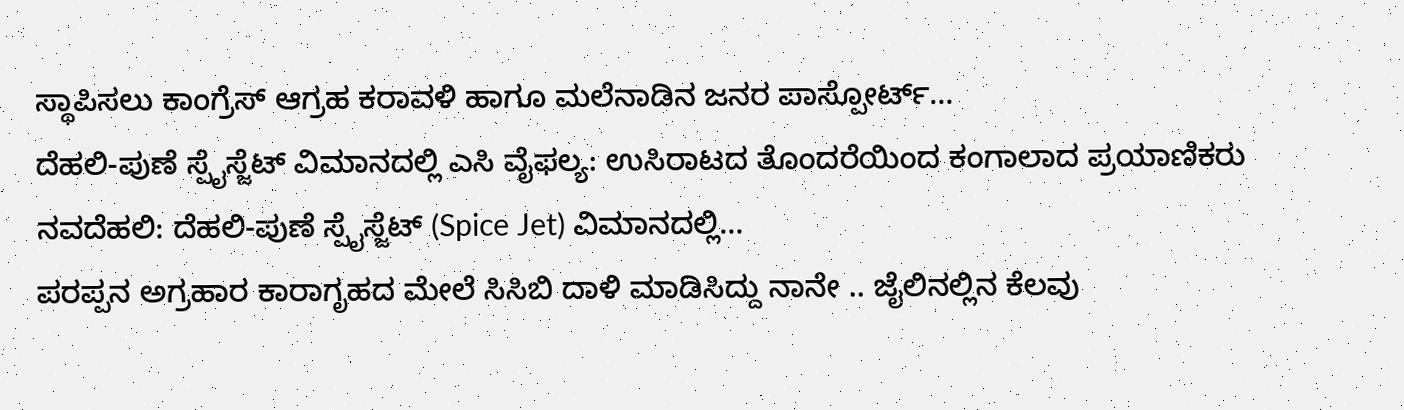ಸ್ಥಾಪಿಸಲು ಕಾಂಗ್ರೆಸ್ ಆಗ್ರಹ ಕರಾವಳಿ ಹಾಗೂ ಮಲೆನಾಡಿನ ಜನರ ಪಾಸ್ಪೋರ್ಟ್…
ದೆಹಲಿ-ಪುಣೆ ಸ್ಪೈಸ್ಜೆಟ್ ವಿಮಾನದಲ್ಲಿ ಎಸಿ ವೈಫಲ್ಯ: ಉಸಿರಾಟದ ತೊಂದರೆಯಿಂದ ಕಂಗಾಲಾದ ಪ್ರಯಾಣಿಕರು ನವದೆಹಲಿ: ದೆಹಲಿ-ಪುಣೆ ಸ್ಪೈಸ್ಜೆಟ್ (Spice Jet) ವಿಮಾನದಲ್ಲಿ…
ಪರಪ್ಪನ ಅಗ್ರಹಾರ ಕಾರಾಗೃಹದ ಮೇಲೆ ಸಿಸಿಬಿ ದಾಳಿ ಮಾಡಿಸಿದ್ದು ನಾನೇ .. ಜೈಲಿನಲ್ಲಿನ ಕೆಲವು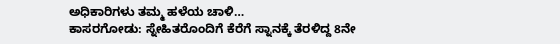ಅಧಿಕಾರಿಗಳು ತಮ್ಮ ಹಳೆಯ ಚಾಳಿ…
ಕಾಸರಗೋಡು: ಸ್ನೇಹಿತರೊಂದಿಗೆ ಕೆರೆಗೆ ಸ್ನಾನಕ್ಕೆ ತೆರಳಿದ್ದ 8ನೇ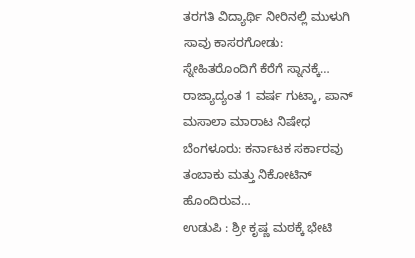ತರಗತಿ ವಿದ್ಯಾರ್ಥಿ ನೀರಿನಲ್ಲಿ ಮುಳುಗಿ ಸಾವು ಕಾಸರಗೋಡು: ಸ್ನೇಹಿತರೊಂದಿಗೆ ಕೆರೆಗೆ ಸ್ನಾನಕ್ಕೆ…
ರಾಜ್ಯಾದ್ಯಂತ 1 ವರ್ಷ ಗುಟ್ಕಾ, ಪಾನ್ ಮಸಾಲಾ ಮಾರಾಟ ನಿಷೇಧ ಬೆಂಗಳೂರು: ಕರ್ನಾಟಕ ಸರ್ಕಾರವು ತಂಬಾಕು ಮತ್ತು ನಿಕೋಟಿನ್ ಹೊಂದಿರುವ…
ಉಡುಪಿ : ಶ್ರೀ ಕೃಷ್ಣ ಮಠಕ್ಕೆ ಭೇಟಿ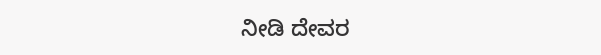ನೀಡಿ ದೇವರ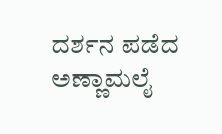ದರ್ಶನ ಪಡೆದ ಅಣ್ಣಾಮಲೈ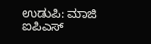ಉಡುಪಿ: ಮಾಜಿ ಐಪಿಎಸ್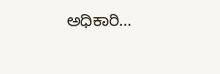ಅಧಿಕಾರಿ…